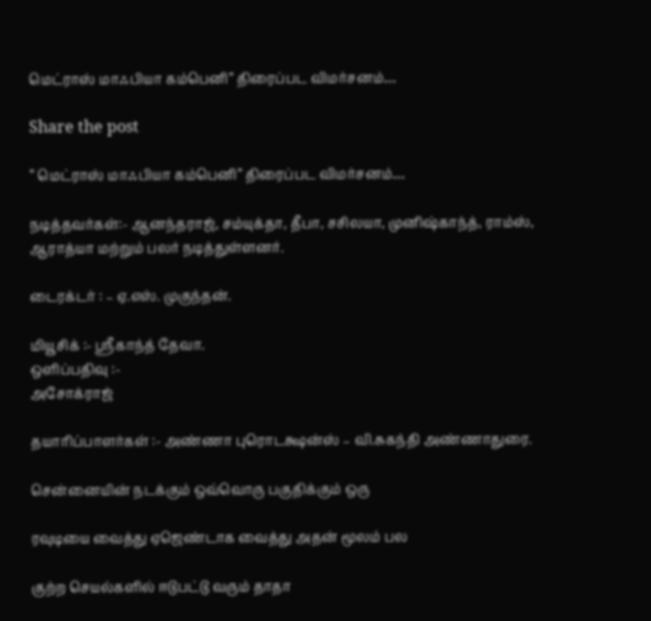மெட்ராஸ் மாஃபியா கம்பெனி” திரைப்பட விமர்சனம்…

Share the post

” மெட்ராஸ் மாஃபியா கம்பெனி” திரைப்பட விமர்சனம்…

நடித்தவர்கள்:- ஆனந்தராஜ், சம்யுக்தா, தீபா, சசிலயா, முனிஷ்காந்த், ராம்ஸ், ஆராத்யா மற்றும் பலர் நடித்துள்ளனர்.

டைரக்டர் : – ஏ.எஸ். முகுந்தன்.

மியூசிக் :- ஸ்ரீகாந்த் தேவா.
ஒளிப்பதிவு :-
அசோக்ராஜ்

தயாரிப்பாளர்கள் :- அண்ணா புரொடக்ஷன்ஸ் – வி.சுகந்தி அண்ணாதுரை.

சென்னையின் நடக்கும் ஒவ்வொரு பகுதிக்கும் ஒரு

ரவுடியை வைத்து ஏஜெண்டாக வைத்து அதன் மூலம் பல

குற்ற செயல்களில் ஈடுபட்டு வரும் தாதா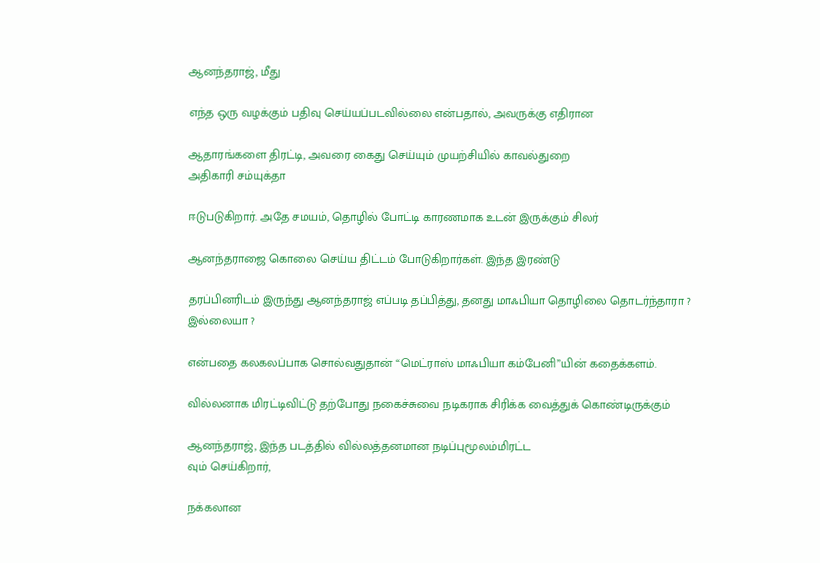ஆனந்தராஜ், மீது

எந்த ஒரு வழக்கும் பதிவு செய்யப்படவில்லை என்பதால், அவருக்கு எதிரான

ஆதாரங்களை திரட்டி, அவரை கைது செய்யும் முயற்சியில் காவல்துறை
அதிகாரி சம்யுக்தா

ஈடுபடுகிறார். அதே சமயம், தொழில் போட்டி காரணமாக உடன் இருக்கும் சிலர்

ஆனந்தராஜை கொலை செய்ய திட்டம் போடுகிறார்கள். இந்த இரண்டு

தரப்பினரிடம் இருந்து ஆனந்தராஜ் எப்படி தப்பித்து, தனது மாஃபியா தொழிலை தொடர்ந்தாரா ? இல்லையா ?

என்பதை கலகலப்பாக சொல்வதுதான் “மெட்ராஸ் மாஃபியா கம்பேனி”யின் கதைக்களம்.

வில்லனாக மிரட்டிவிட்டு தற்போது நகைச்சுவை நடிகராக சிரிக்க வைத்துக் கொண்டிருக்கும்

ஆனந்தராஜ், இந்த படத்தில் வில்லத்தனமான நடிப்புமூலம்மிரட்ட
வும் செய்கிறார்,

நக்கலான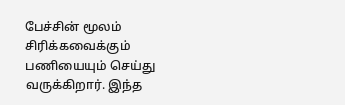பேச்சின் மூலம் சிரிக்கவைக்கும் பணியையும் செய்து வருக்கிறார். இந்த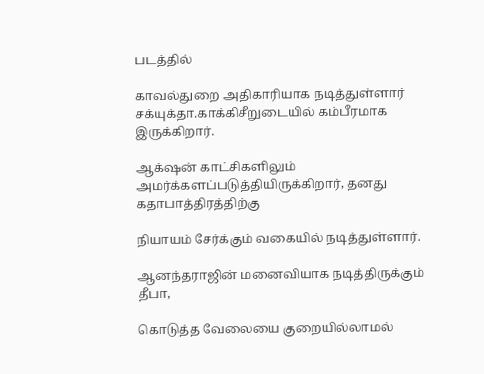படத்தில்

காவல்துறை அதிகாரியாக நடித்துள்ளார் சக்யுக்தா.காக்கிசீறுடையில் கம்பீரமாக இருக்கிறார்.

ஆக்‌ஷன் காட்சிகளிலும் அமர்க்களப்படுத்தியிருக்கிறார், தனது கதாபாத்திரத்திற்கு

நியாயம் சேர்க்கும் வகையில் நடித்துள்ளார்.

ஆனந்தராஜின் மனைவியாக நடித்திருக்கும் தீபா,

கொடுத்த வேலையை குறையில்லாமல்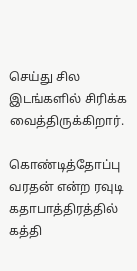செய்து சில இடங்களில் சிரிக்க வைத்திருக்கிறார்.

கொண்டித்தோப்பு வரதன் என்ற ரவுடி கதாபாத்திரத்தில் கத்தி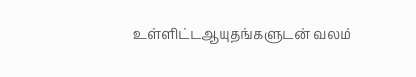உள்ளிட்டஆயுதங்களுடன் வலம்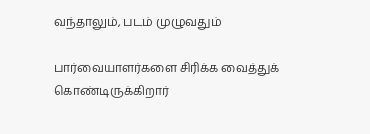வந்தாலும், படம் முழுவதும்

பார்வையாளர்களை சிரிக்க வைத்துக் கொண்டிருக்கிறார்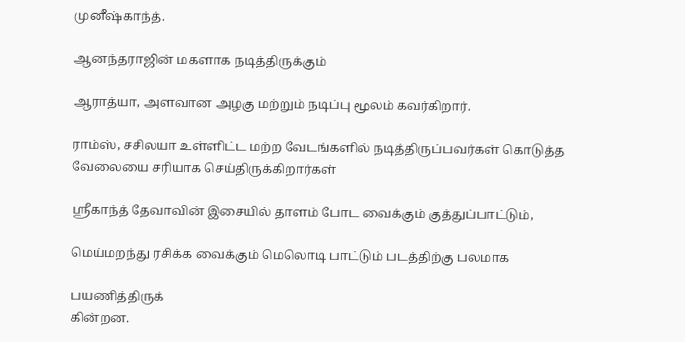முனீஷ்காந்த்.

ஆனந்தராஜின் மகளாக நடித்திருக்கும்

ஆராத்யா, அளவான அழகு மற்றும் நடிப்பு மூலம் கவர்கிறார்.

ராம்ஸ், சசிலயா உள்ளிட்ட மற்ற வேடங்களில் நடித்திருப்பவர்கள் கொடுத்த வேலையை சரியாக செய்திருக்கிறார்கள்

ஸ்ரீகாந்த் தேவாவின் இசையில் தாளம் போட வைக்கும் குத்துப்பாட்டும்,

மெய்மறந்து ரசிக்க வைக்கும் மெலொடி பாட்டும் படத்திற்கு பலமாக

பயணித்திருக்
கின்றன.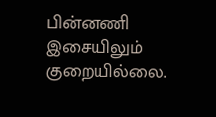பின்னணி இசையிலும் குறையில்லை.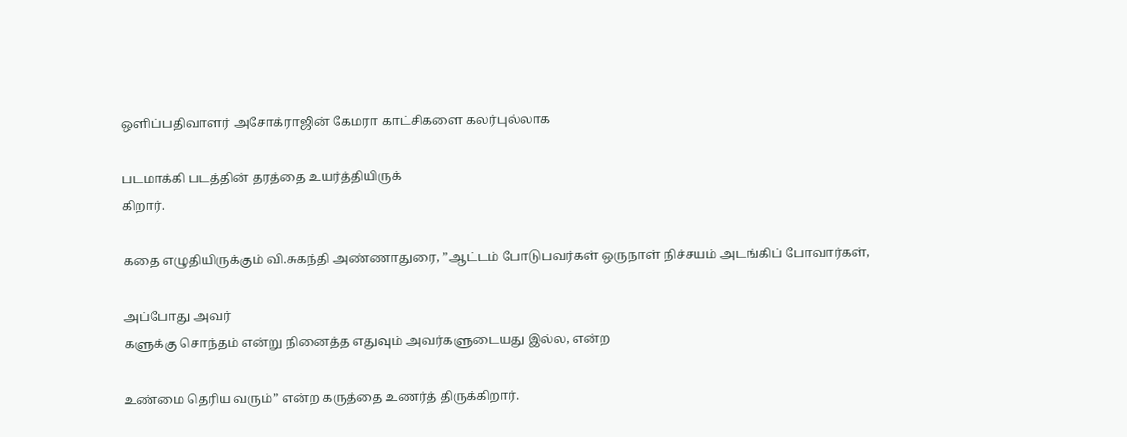ஒளிப்பதிவாளர் அசோக்ராஜின் கேமரா காட்சிகளை கலர்புல்லாக

படமாக்கி படத்தின் தரத்தை உயர்த்தியிருக்
கிறார்.

கதை எழுதியிருக்கும் வி.சுகந்தி அண்ணாதுரை, ”ஆட்டம் போடுபவர்கள் ஒருநாள் நிச்சயம் அடங்கிப் போவார்கள்,

அப்போது அவர்
களுக்கு சொந்தம் என்று நினைத்த எதுவும் அவர்களுடையது இல்ல, என்ற

உண்மை தெரிய வரும்” என்ற கருத்தை உணர்த் திருக்கிறார்.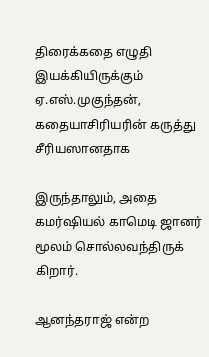திரைக்கதை எழுதி இயக்கியிருக்கும் ஏ.எஸ்.முகுந்தன், கதையாசிரியரின் கருத்து சீரியஸானதாக

இருந்தாலும், அதை கமர்ஷியல் காமெடி ஜானர் மூலம் சொல்லவந்திருக்
கிறார்.

ஆனந்தராஜ் என்ற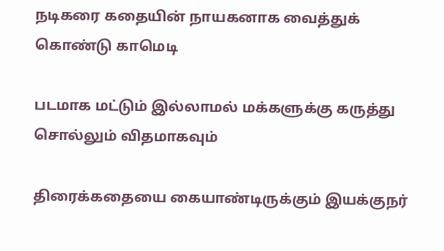நடிகரை கதையின் நாயகனாக வைத்துக் கொண்டு காமெடி

படமாக மட்டும் இல்லாமல் மக்களுக்கு கருத்து சொல்லும் விதமாகவும்

திரைக்கதையை கையாண்டிருக்கும் இயக்குநர்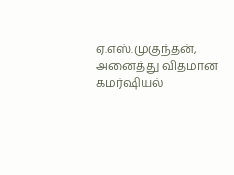ஏ.எஸ்.முகுந்தன், அனைத்து விதமான கமர்ஷியல்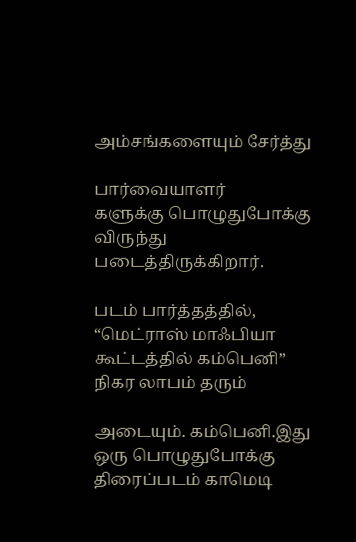அம்சங்களையும் சேர்த்து

பார்வையாளர்
களுக்கு பொழுதுபோக்கு விருந்து படைத்திருக்கிறார்.

படம் பார்த்தத்தில், “மெட்ராஸ் மாஃபியா கூட்டத்தில் கம்பெனி” நிகர லாபம் தரும்

அடையும். கம்பெனி.இது ஒரு பொழுதுபோக்கு திரைப்படம் காமெடி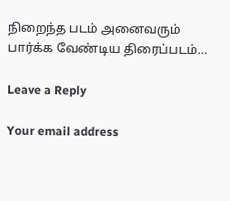நிறைந்த படம் அனைவரும் பார்க்க வேண்டிய திரைப்படம்…

Leave a Reply

Your email address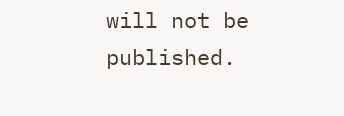will not be published.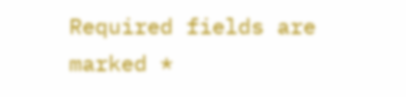Required fields are marked *